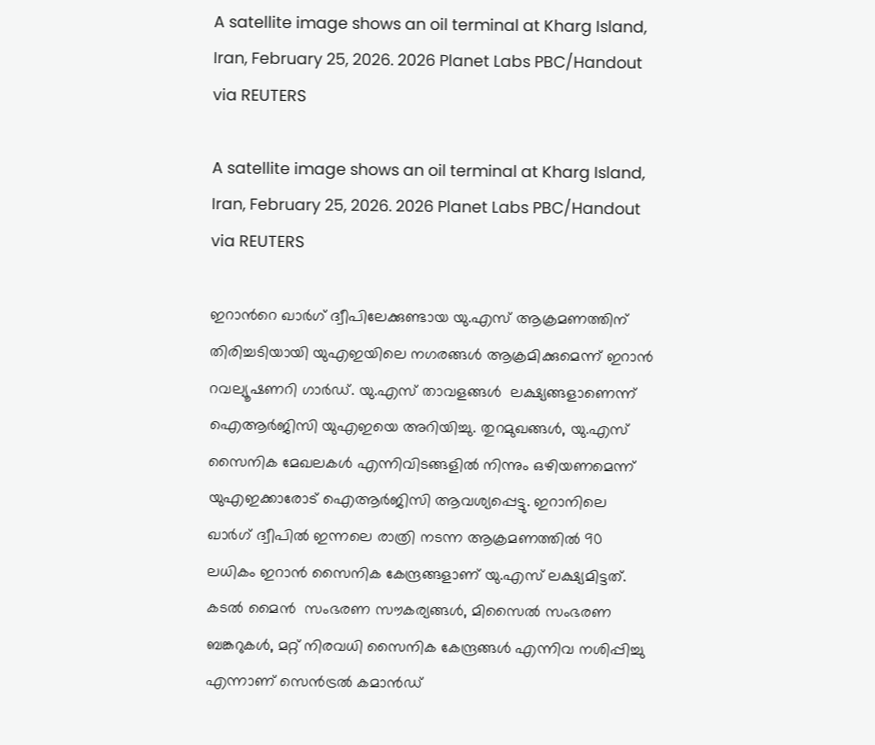A satellite image shows an oil terminal at Kharg Island, Iran, February 25, 2026. 2026 Planet Labs PBC/Handout via REUTERS

A satellite image shows an oil terminal at Kharg Island, Iran, February 25, 2026. 2026 Planet Labs PBC/Handout via REUTERS

ഇറാന്‍റെ ഖാര്‍ഗ് ദ്വീപിലേക്കുണ്ടായ യു.എസ് ആക്രമണത്തിന് തിരിച്ചടിയായി യുഎഇയിലെ നഗരങ്ങള്‍ ആക്രമിക്കുമെന്ന് ഇറാന്‍ റവല്യൂഷണറി ഗാര്‍ഡ്. യു.എസ് താവളങ്ങള്‍  ലക്ഷ്യങ്ങളാണെന്ന് ഐആര്‍ജിസി യുഎഇയെ അറിയിച്ചു. തുറമുഖങ്ങള്‍, യു.എസ് സൈനിക മേഖലകള്‍ എന്നിവിടങ്ങളില്‍ നിന്നും ഒഴിയണമെന്ന് യുഎഇക്കാരോട് ഐആര്‍ജിസി ആവശ്യപ്പെട്ടു. ഇറാനിലെ ഖാർഗ് ദ്വീപിൽ ഇന്നലെ രാത്രി നടന്ന ആക്രമണത്തില്‍ 90 ലധികം ഇറാന്‍ സൈനിക കേന്ദ്രങ്ങളാണ് യു.എസ് ലക്ഷ്യമിട്ടത്. കടല്‍ മൈന്‍  സംഭരണ സൗകര്യങ്ങൾ, മിസൈൽ സംഭരണ ബങ്കറുകൾ, മറ്റ് നിരവധി സൈനിക കേന്ദ്രങ്ങള്‍ എന്നിവ നശിപ്പിച്ചു എന്നാണ് സെന്‍ട്രല്‍ കമാന്‍ഡ്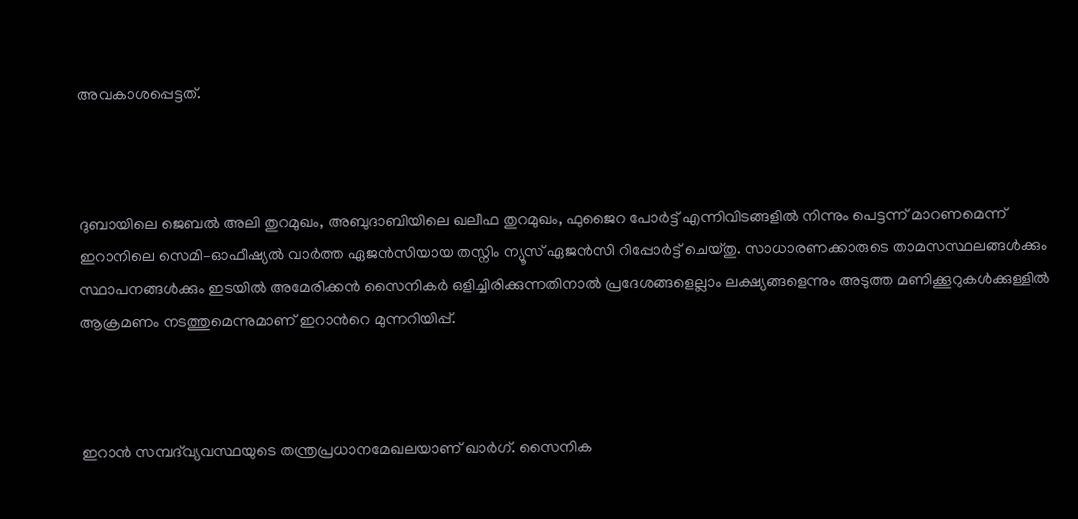അവകാശപ്പെട്ടത്.



ദുബായിലെ ജെബല്‍ അലി തുറമുഖം, അബുദാബിയിലെ ഖലീഫ തുറമുഖം, ഫുജൈറ പോര്‍ട്ട് എന്നിവിടങ്ങളില്‍ നിന്നും പെട്ടന്ന് മാറണമെന്ന് ഇറാനിലെ സെമി–ഓഫീഷ്യല്‍ വാര്‍ത്ത ഏജന്‍സിയായ തസ്നിം ന്യൂസ് ഏജന്‍സി റിപ്പോര്‍ട്ട് ചെയ്തു. സാധാരണക്കാരുടെ താമസസ്ഥലങ്ങൾക്കും സ്ഥാപനങ്ങൾക്കും ഇടയിൽ അമേരിക്കൻ സൈനികർ ഒളിച്ചിരിക്കുന്നതിനാൽ പ്രദേശങ്ങളെല്ലാം ലക്ഷ്യങ്ങളെന്നും അടുത്ത മണിക്കൂറുകൾക്കുള്ളിൽ ആക്രമണം നടത്തുമെന്നുമാണ് ഇറാന്‍റെ മുന്നറിയിപ്പ്.



ഇറാന്‍ സമ്പദ്‍വ്യവസ്ഥയുടെ തന്ത്രപ്രധാനമേഖലയാണ് ഖാര്‍ഗ്. സൈനിക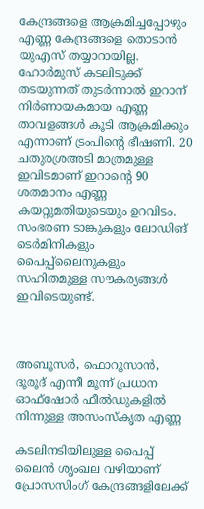കേന്ദ്രങ്ങളെ ആക്രമിച്ചപ്പോഴും എണ്ണ കേന്ദ്രങ്ങളെ തൊടാന്‍ യുഎസ് തയ്യാറായില്ല. ഹോര്‍മുസ് കടലിടുക്ക് തടയുന്നത് തുടര്‍ന്നാല്‍ ഇറാന് നിര്‍ണായകമായ എണ്ണ താവളങ്ങള്‍ കൂടി ആക്രമിക്കും എന്നാണ് ട്രംപിന്‍റെ ഭീഷണി. 20 ചതുരശ്രഅടി മാത്രമുള്ള ഇവിടമാണ് ഇറാന്‍റെ 90 ശതമാനം എണ്ണ കയറ്റുമതിയുടെയും ഉറവിടം. സംഭരണ ടാങ്കുകളും ലോഡിങ് ടെര്‍മിനികളും പൈപ്പ്ലൈനുകളും സഹിതമുള്ള സൗകര്യങ്ങള്‍ ഇവിടെയുണ്ട്.



അബൂസർ, ഫൊറൂസാൻ, ദൂരൂദ് എന്നീ മൂന്ന് പ്രധാന ഓഫ്‌ഷോർ ഫീൽഡുകളിൽ നിന്നുള്ള അസംസ്കൃത എണ്ണ

കടലിനടിയിലുള്ള പൈപ്പ് ലൈൻ ശൃംഖല വഴിയാണ് പ്രോസസിംഗ് കേന്ദ്രങ്ങളിലേക്ക്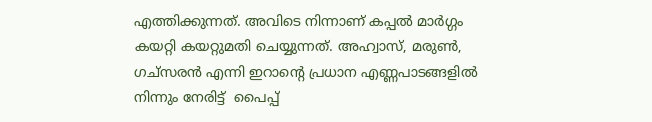എത്തിക്കുന്നത്. അവിടെ നിന്നാണ് കപ്പൽ മാർഗ്ഗം കയറ്റി കയറ്റുമതി ചെയ്യുന്നത്. അഹ്വാസ്, മരുൺ, ഗച്സരൻ എന്നി ഇറാന്‍റെ പ്രധാന എണ്ണപാടങ്ങളില്‍ നിന്നും നേരിട്ട്  പൈപ്പ്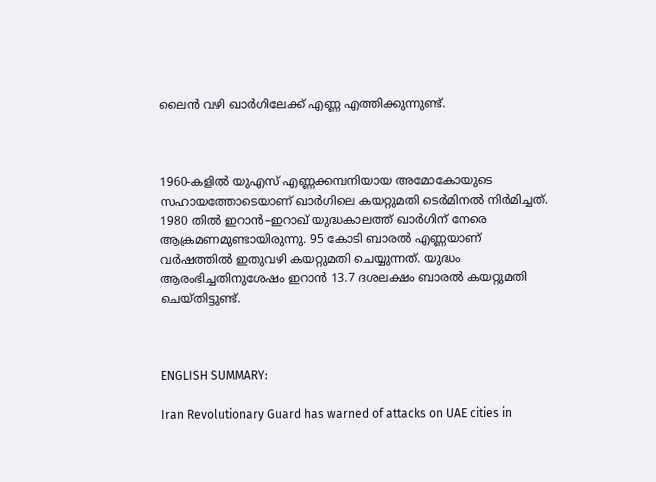ലൈന്‍ വഴി ഖാര്‍ഗിലേക്ക് എണ്ണ എത്തിക്കുന്നുണ്ട്.



1960-കളിൽ യുഎസ് എണ്ണക്കമ്പനിയായ അമോകോയുടെ സഹായത്തോടെയാണ് ഖാര്‍ഗിലെ കയറ്റുമതി ടെർമിനല്‍ നിര്‍മിച്ചത്. 1980 തില്‍ ഇറാന്‍–ഇറാഖ് യുദ്ധകാലത്ത് ഖാര്‍ഗിന് നേരെ ആക്രമണമുണ്ടായിരുന്നു. 95 കോടി ബാരല്‍ എണ്ണയാണ് വര്‍ഷത്തില്‍ ഇതുവഴി കയറ്റുമതി ചെയ്യുന്നത്. യുദ്ധം ആരംഭിച്ചതിനുശേഷം ഇറാൻ 13.7 ദശലക്ഷം ബാരൽ കയറ്റുമതി ചെയ്തിട്ടുണ്ട്.



ENGLISH SUMMARY:

Iran Revolutionary Guard has warned of attacks on UAE cities in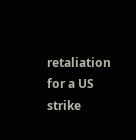retaliation for a US strike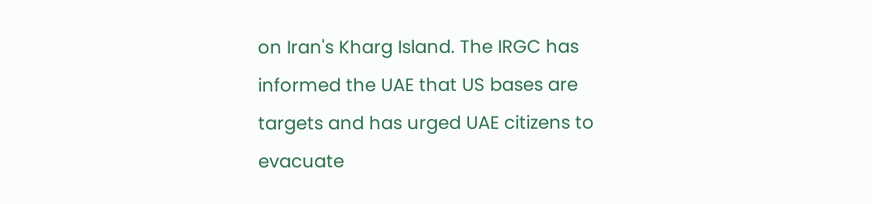on Iran's Kharg Island. The IRGC has informed the UAE that US bases are targets and has urged UAE citizens to evacuate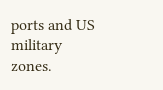ports and US military zones.